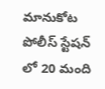మానుకోట పోలీస్ స్టేషన్ లో 20 మంది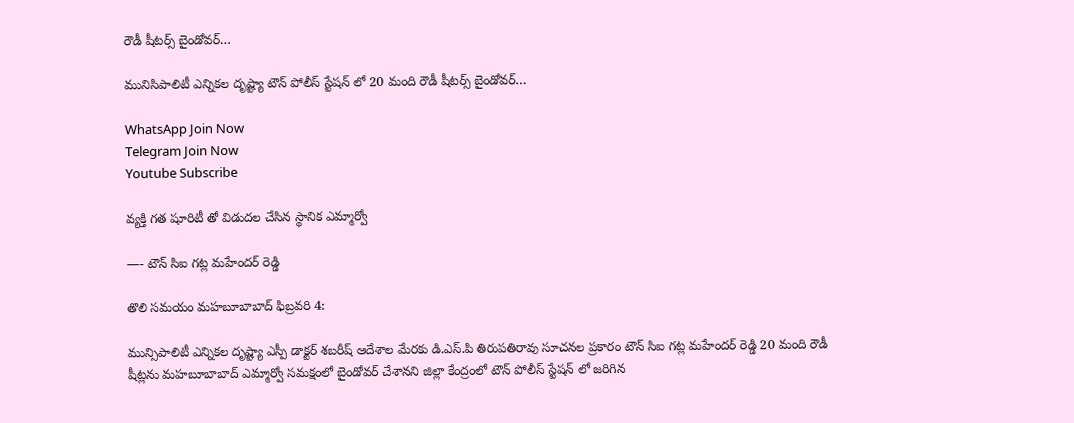రౌడీ షీటర్స్ బైండోవర్…

మునిసిపాలిటీ ఎన్నికల దృష్ట్యా టౌన్ పోలీస్ స్టేషన్ లో 20 మంది రౌడీ షీటర్స్ బైండోవర్…

WhatsApp Join Now
Telegram Join Now
Youtube Subscribe

వ్యక్తి గత షూరిటీ తో విడుదల చేసిన స్థానిక ఎమ్మార్వో

—- టౌన్ సిఐ గట్ల మహేందర్ రెడ్డి

తొలి సమయం మహబూబాబాద్ ఫిబ్రవరి 4:

మున్సిపాలిటీ ఎన్నికల దృష్ట్యా ఎస్పీ డాక్టర్ శబరీష్ ఆదేశాల మేరకు డి.ఎస్.పి తిరుపతిరావు సూచనల ప్రకారం టౌన్ సిఐ గట్ల మహేందర్ రెడ్డి 20 మంది రౌడీ షీట్లను మహబూబాబాద్ ఎమ్మార్వో సమక్షంలో బైండోవర్ చేశానని జిల్లా కేంద్రంలో టౌన్ పోలీస్ స్టేషన్ లో జరిగిన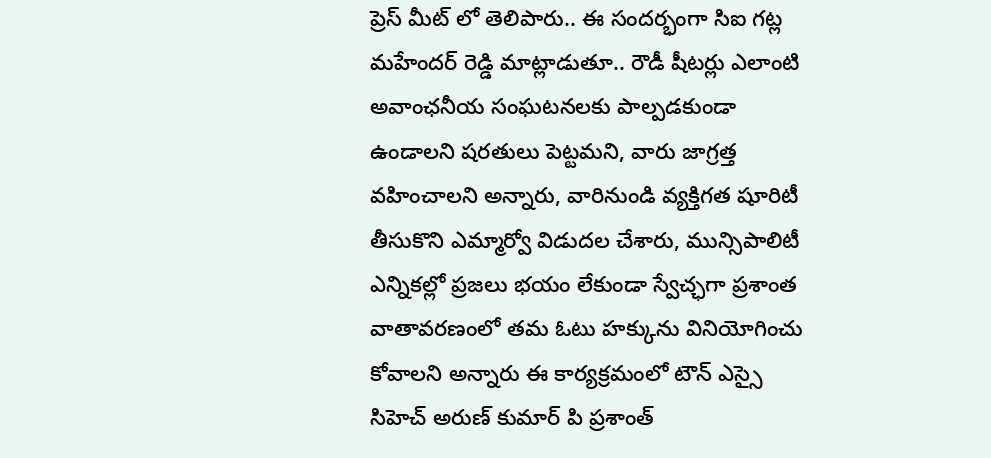ప్రెస్ మీట్ లో తెలిపారు.. ఈ సందర్భంగా సిఐ గట్ల మహేందర్ రెడ్డి మాట్లాడుతూ.. రౌడీ షీటర్లు ఎలాంటి అవాంఛనీయ సంఘటనలకు పాల్పడకుండా ఉండాలని షరతులు పెట్టమని, వారు జాగ్రత్త వహించాలని అన్నారు, వారినుండి వ్యక్తిగత షూరిటీ తీసుకొని ఎమ్మార్వో విడుదల చేశారు, మున్సిపాలిటీ ఎన్నికల్లో ప్రజలు భయం లేకుండా స్వేచ్ఛగా ప్రశాంత వాతావరణంలో తమ ఓటు హక్కును వినియోగించు కోవాలని అన్నారు ఈ కార్యక్రమంలో టౌన్ ఎస్సై సిహెచ్ అరుణ్ కుమార్ పి ప్రశాంత్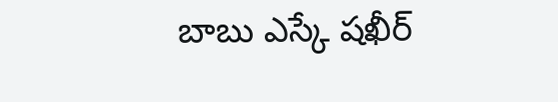బాబు ఎస్కే షఖీర్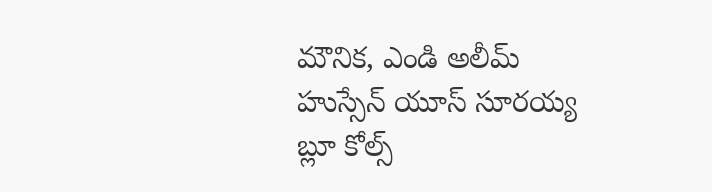మౌనిక, ఎండి అలీమ్ హుస్సేన్ యూస్ సూరయ్య బ్లూ కోల్స్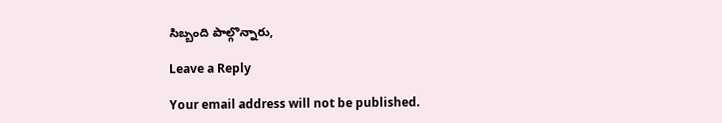సిబ్బంది పాల్గొన్నారు,

Leave a Reply

Your email address will not be published.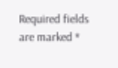Required fields are marked *